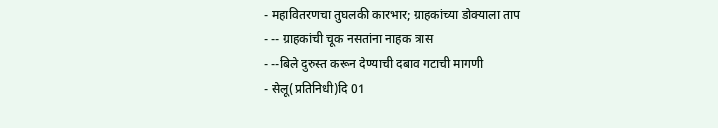- महावितरणचा तुघलकी कारभार; ग्राहकांच्या डोक्याला ताप
- -- ग्राहकांची चूक नसतांना नाहक त्रास
- --बिले दुरुस्त करून देण्याची दबाव गटाची मागणी
- सेलू(प्रतिनिधी)दि 01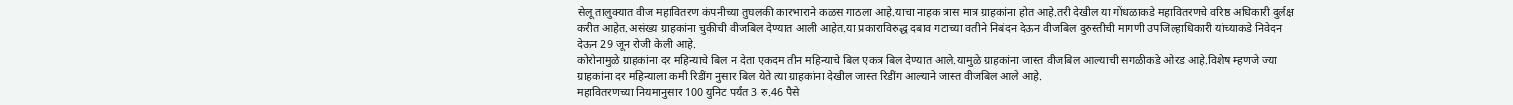सेलू तालुक्यात वीज महावितरण कंपनीच्या तुघलकी कारभाराने कळस गाठला आहे.याचा नाहक त्रास मात्र ग्राहकांना होत आहे.तरी देखील या गोंधळाकडे महावितरणचे वरिष्ठ अधिकारी दुर्लक्ष करीत आहेत.असंख्य ग्राहकांना चुकीची वीजबिल देण्यात आली आहेत.या प्रकाराविरुद्ध दबाव गटाच्या वतीने निबंदन देऊन वीजबिल दुरुस्तीची मागणी उपजिल्हाधिकारी यांच्याकडे निवेदन देऊन 29 जून रोजी केली आहे.
कोरोनामुळे ग्राहकांना दर महिन्याचे बिल न देता एकदम तीन महिन्याचे बिल एकत्र बिल देण्यात आले.यामुळे ग्राहकांना जास्त वीजबिल आल्याची सगळीकडे ओरड आहे.विशेष म्हणजे ज्या ग्राहकांना दर महिन्याला कमी रिडींग नुसार बिल येते त्या ग्राहकांना देखील जास्त रिडींग आल्याने जास्त वीजबिल आले आहे.
महावितरणच्या नियमानुसार 100 युनिट पर्यंत 3 रु.46 पैसे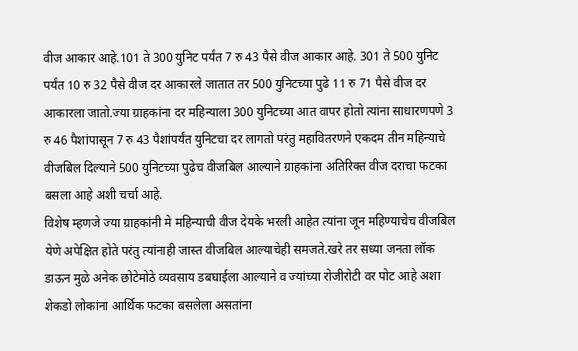वीज आकार आहे.101 ते 300 युनिट पर्यंत 7 रु 43 पैसे वीज आकार आहे. 301 ते 500 युनिट पर्यंत 10 रु 32 पैसे वीज दर आकारले जातात तर 500 युनिटच्या पुढे 11 रु 71 पैसे वीज दर आकारला जातो.ज्या ग्राहकांना दर महिन्याला 300 युनिटच्या आत वापर होतो त्यांना साधारणपणे 3 रु 46 पैशांपासून 7 रु 43 पैशांपर्यंत युनिटचा दर लागतो परंतु महावितरणने एकदम तीन महिन्याचे वीजबिल दिल्याने 500 युनिटच्या पुढेच वीजबिल आल्याने ग्राहकांना अतिरिक्त वीज दराचा फटका बसला आहे अशी चर्चा आहे.
विशेष म्हणजे ज्या ग्राहकांनी मे महिन्याची वीज देयके भरली आहेत त्यांना जून महिण्याचेच वीजबिल येणे अपेक्षित होते परंतु त्यांनाही जास्त वीजबिल आल्याचेही समजते.खरे तर सध्या जनता लॉक डाऊन मुळे अनेक छोटेमोठे व्यवसाय डबघाईला आल्याने व ज्यांच्या रोजीरोटी वर पोट आहे अशा शेकडो लोकांना आर्थिक फटका बसलेला असतांना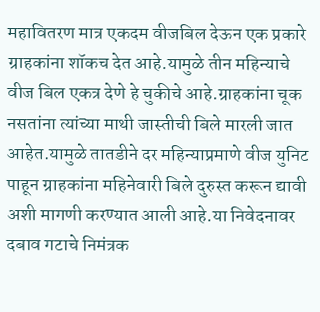महावितरण मात्र एकदम वीजबिल देऊन एक प्रकारे ग्राहकांना शॉकच देत आहे.यामुळे तीन महिन्याचे वीज बिल एकत्र देणे हे चुकीचे आहे.ग्राहकांना चूक नसतांना त्यांच्या माथी जास्तीची बिले मारली जात आहेत.यामुळे तातडीने दर महिन्याप्रमाणे वीज युनिट पाहून ग्राहकांना महिनेवारी बिले दुरुस्त करून द्यावी अशी मागणी करण्यात आली आहे.या निवेदनावर दबाव गटाचे निमंत्रक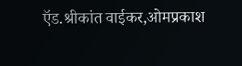ऍड.श्रीकांत वाईकर,ओमप्रकाश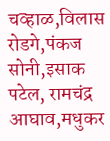चव्हाळ,विलास रोडगे,पंकज सोनी,इसाक पटेल, रामचंद्र आघाव,मधुकर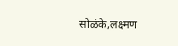सोळंके,लक्ष्मण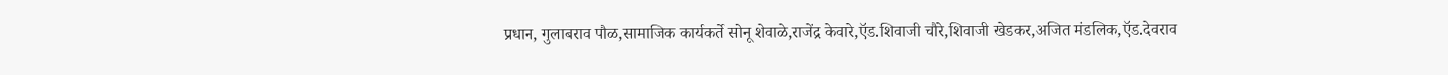प्रधान, गुलाबराव पौळ,सामाजिक कार्यकर्ते सोनू शेवाळे,राजेंद्र केवारे,ऍड.शिवाजी चौरे,शिवाजी खेडकर,अजित मंडलिक,ऍड.देवराव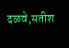दळवे,सतीश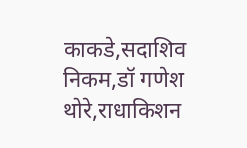काकडे,सदाशिव निकम,डॉ गणेश थोरे,राधाकिशन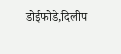डोईफोडे,दिलीप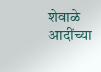शेवाळे आदींच्या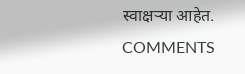स्वाक्षऱ्या आहेत.
COMMENTS